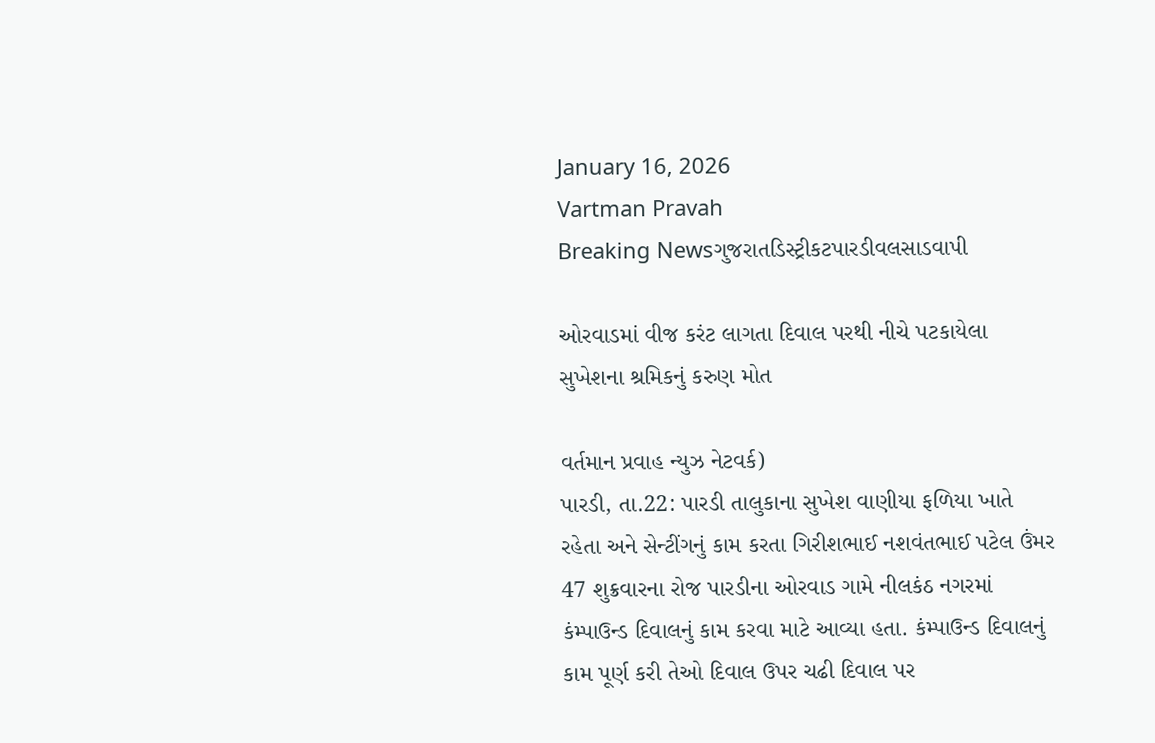January 16, 2026
Vartman Pravah
Breaking Newsગુજરાતડિસ્ટ્રીકટપારડીવલસાડવાપી

ઓરવાડમાં વીજ કરંટ લાગતા દિવાલ પરથી નીચે પટકાયેલા સુખેશના શ્રમિકનું કરુણ મોત

વર્તમાન પ્રવાહ ન્‍યુઝ નેટવર્ક)
પારડી, તા.22: પારડી તાલુકાના સુખેશ વાણીયા ફળિયા ખાતે રહેતા અને સેન્‍ટીંગનું કામ કરતા ગિરીશભાઈ નશવંતભાઈ પટેલ ઉંમર 47 શુક્રવારના રોજ પારડીના ઓરવાડ ગામે નીલકંઠ નગરમાં કંમ્‍પાઉન્‍ડ દિવાલનું કામ કરવા માટે આવ્‍યા હતા. કંમ્‍પાઉન્‍ડ દિવાલનું કામ પૂર્ણ કરી તેઓ દિવાલ ઉપર ચઢી દિવાલ પર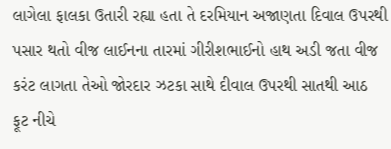લાગેલા ફાલકા ઉતારી રહ્યા હતા તે દરમિયાન અજાણતા દિવાલ ઉપરથી પસાર થતો વીજ લાઈનના તારમાં ગીરીશભાઈનો હાથ અડી જતા વીજ કરંટ લાગતા તેઓ જોરદાર ઝટકા સાથે દીવાલ ઉપરથી સાતથી આઠ ફૂટ નીચે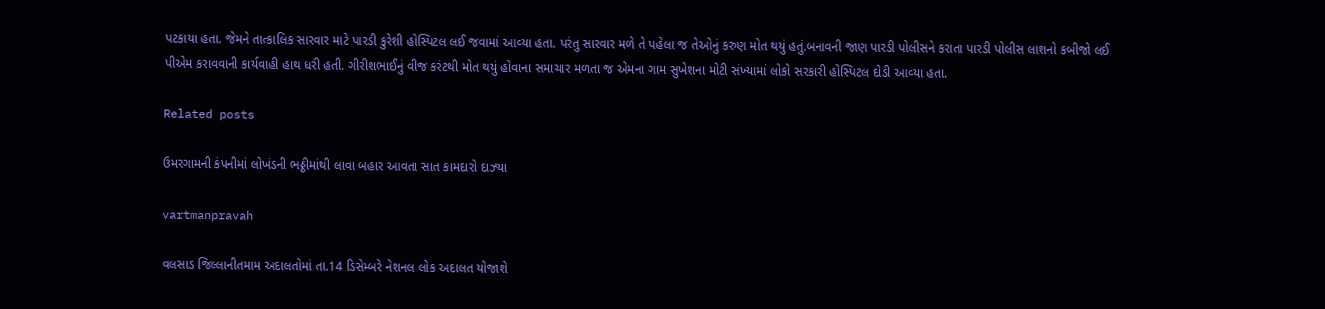પટકાયા હતા. જેમને તાત્‍કાલિક સારવાર માટે પારડી કુરેશી હોસ્‍પિટલ લઈ જવામાં આવ્‍યા હતા. પરંતુ સારવાર મળે તે પહેલા જ તેઓનું કરુણ મોત થયું હતું.બનાવની જાણ પારડી પોલીસને કરાતા પારડી પોલીસ લાશનો કબીજો લઈ પીએમ કરાવવાની કાર્યવાહી હાથ ધરી હતી. ગીરીશભાઈનું વીજ કરંટથી મોત થયું હોવાના સમાચાર મળતા જ એમના ગામ સુખેશના મોટી સંખ્‍યામાં લોકો સરકારી હોસ્‍પિટલ દોડી આવ્‍યા હતા.

Related posts

ઉમરગામની કંપનીમાં લોખંડની ભઠ્ઠીમાંથી લાવા બહાર આવતા સાત કામદારો દાઝ્‍યા

vartmanpravah

વલસાડ જિલ્લાનીતમામ અદાલતોમાં તા.14 ડિસેમ્‍બરે નેશનલ લોક અદાલત યોજાશે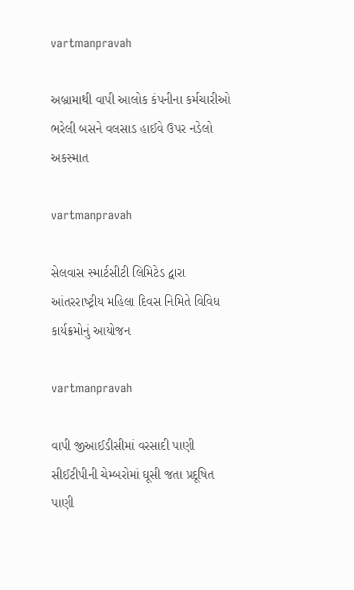vartmanpravah

અબ્રામાથી વાપી આલોક કંપનીના કર્મચારીઓ ભરેલી બસને વલસાડ હાઈવે ઉપર નડેલો અકસ્‍માત

vartmanpravah

સેલવાસ સ્‍માર્ટસીટી લિમિટેડ દ્વારા આંતરરાષ્‍ટ્રીય મહિલા દિવસ નિમિતે વિવિધ કાર્યક્રમોનું આયોજન

vartmanpravah

વાપી જીઆઈડીસીમાં વરસાદી પાણી સીઈટીપીની ચેમ્‍બરોમાં ઘૂસી જતા પ્રદૂષિત પાણી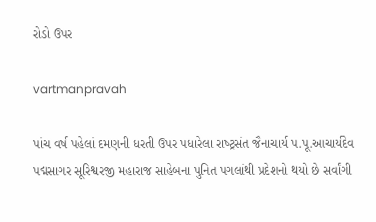રોડો ઉપર

vartmanpravah

પાંચ વર્ષ પહેલાં દમણની ધરતી ઉપર પધારેલા રાષ્‍ટ્રસંત જૈનાચાર્ય પ.પૂ.આચાર્યદેવ પદ્મસાગર સૂરિશ્વરજી મહારાજ સાહેબના પુનિત પગલાંથી પ્રદેશનો થયો છે સર્વાંગી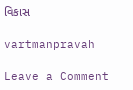વિકાસ

vartmanpravah

Leave a Comment